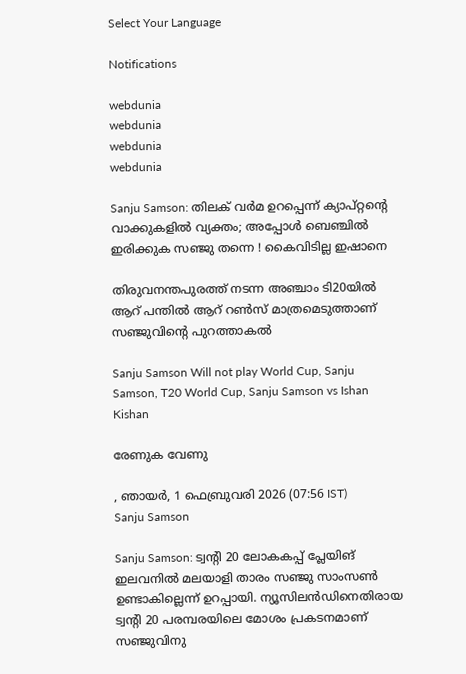Select Your Language

Notifications

webdunia
webdunia
webdunia
webdunia

Sanju Samson: തിലക് വര്‍മ ഉറപ്പെന്ന് ക്യാപ്റ്റന്റെ വാക്കുകളില്‍ വ്യക്തം; അപ്പോള്‍ ബെഞ്ചില്‍ ഇരിക്കുക സഞ്ജു തന്നെ ! കൈവിടില്ല ഇഷാനെ

തിരുവനന്തപുരത്ത് നടന്ന അഞ്ചാം ടി20യില്‍ ആറ് പന്തില്‍ ആറ് റണ്‍സ് മാത്രമെടുത്താണ് സഞ്ജുവിന്റെ പുറത്താകല്‍

Sanju Samson Will not play World Cup, Sanju Samson, T20 World Cup, Sanju Samson vs Ishan Kishan

രേണുക വേണു

, ഞായര്‍, 1 ഫെബ്രുവരി 2026 (07:56 IST)
Sanju Samson

Sanju Samson: ട്വന്റി 20 ലോകകപ്പ് പ്ലേയിങ് ഇലവനില്‍ മലയാളി താരം സഞ്ജു സാംസണ്‍ ഉണ്ടാകില്ലെന്ന് ഉറപ്പായി. ന്യൂസിലന്‍ഡിനെതിരായ ട്വന്റി 20 പരമ്പരയിലെ മോശം പ്രകടനമാണ് സഞ്ജുവിനു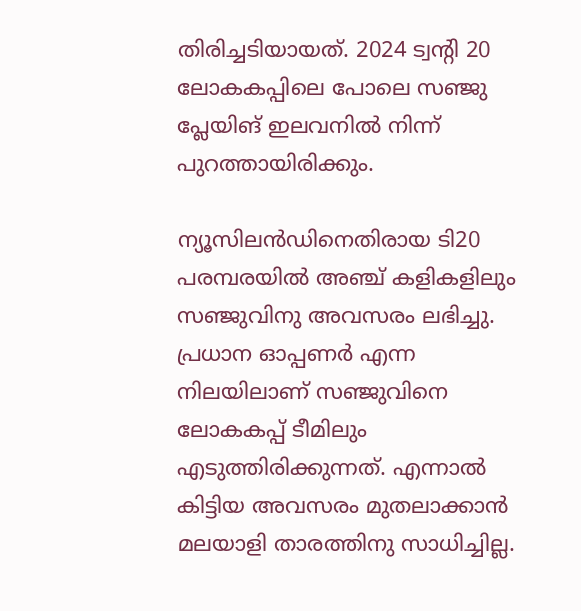തിരിച്ചടിയായത്. 2024 ട്വന്റി 20 ലോകകപ്പിലെ പോലെ സഞ്ജു പ്ലേയിങ് ഇലവനില്‍ നിന്ന് പുറത്തായിരിക്കും.

ന്യൂസിലന്‍ഡിനെതിരായ ടി20 പരമ്പരയില്‍ അഞ്ച് കളികളിലും സഞ്ജുവിനു അവസരം ലഭിച്ചു. പ്രധാന ഓപ്പണര്‍ എന്ന നിലയിലാണ് സഞ്ജുവിനെ ലോകകപ്പ് ടീമിലും എടുത്തിരിക്കുന്നത്. എന്നാല്‍ കിട്ടിയ അവസരം മുതലാക്കാന്‍ മലയാളി താരത്തിനു സാധിച്ചില്ല.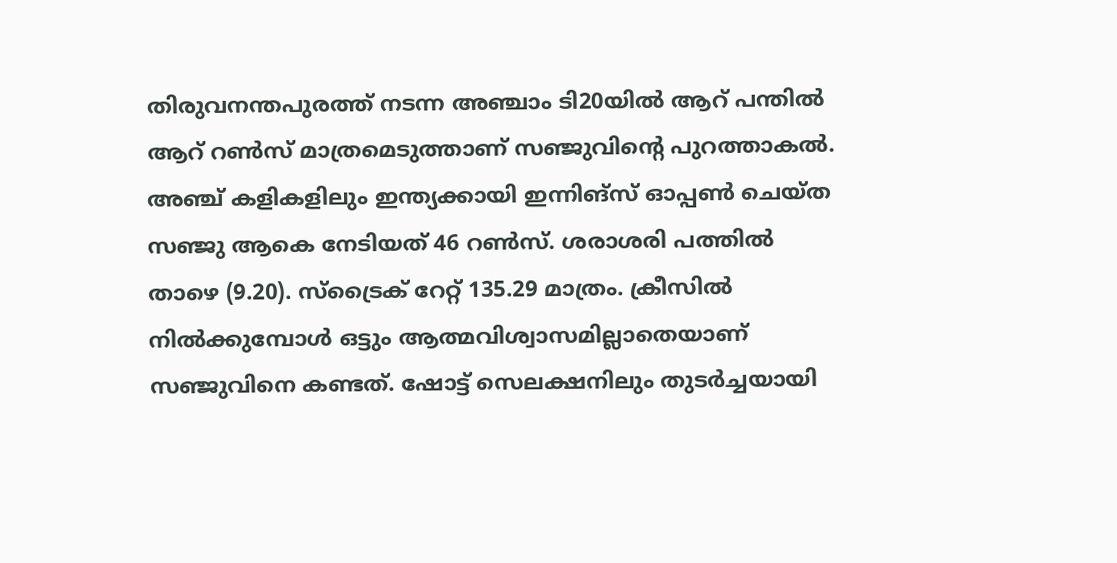തിരുവനന്തപുരത്ത് നടന്ന അഞ്ചാം ടി20യില്‍ ആറ് പന്തില്‍ ആറ് റണ്‍സ് മാത്രമെടുത്താണ് സഞ്ജുവിന്റെ പുറത്താകല്‍. അഞ്ച് കളികളിലും ഇന്ത്യക്കായി ഇന്നിങ്‌സ് ഓപ്പണ്‍ ചെയ്ത സഞ്ജു ആകെ നേടിയത് 46 റണ്‍സ്. ശരാശരി പത്തില്‍ താഴെ (9.20). സ്‌ട്രൈക് റേറ്റ് 135.29 മാത്രം. ക്രീസില്‍ നില്‍ക്കുമ്പോള്‍ ഒട്ടും ആത്മവിശ്വാസമില്ലാതെയാണ് സഞ്ജുവിനെ കണ്ടത്. ഷോട്ട് സെലക്ഷനിലും തുടര്‍ച്ചയായി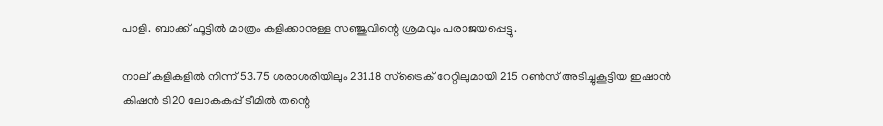പാളി. ബാക്ക് ഫൂട്ടില്‍ മാത്രം കളിക്കാനുള്ള സഞ്ജുവിന്റെ ശ്രമവും പരാജയപ്പെട്ടു.

നാല് കളികളില്‍ നിന്ന് 53.75 ശരാശരിയിലും 231.18 സ്‌ട്രൈക് റേറ്റിലുമായി 215 റണ്‍സ് അടിച്ചുകൂട്ടിയ ഇഷാന്‍ കിഷന്‍ ടി20 ലോകകപ്പ് ടീമില്‍ തന്റെ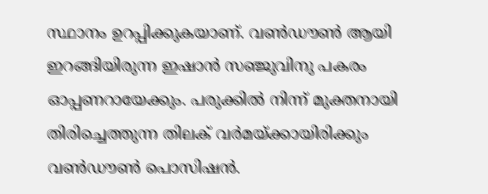സ്ഥാനം ഉറപ്പിക്കുകയാണ്. വണ്‍ഡൗണ്‍ ആയി ഇറങ്ങിയിരുന്ന ഇഷാന്‍ സഞ്ജുവിനു പകരം ഓപ്പണറായേക്കും. പരുക്കില്‍ നിന്ന് മുക്തനായി തിരിച്ചെത്തുന്ന തിലക് വര്‍മയ്ക്കായിരിക്കും വണ്‍ഡൗണ്‍ പൊസിഷന്‍.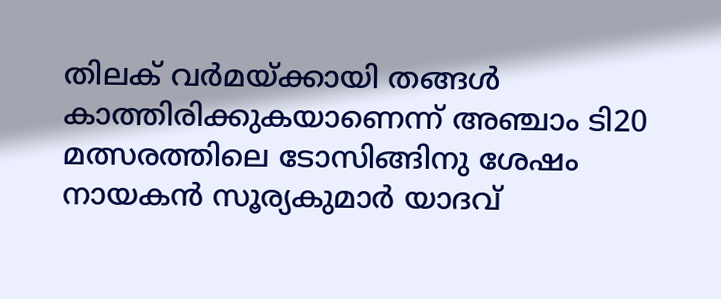തിലക് വര്‍മയ്ക്കായി തങ്ങള്‍ കാത്തിരിക്കുകയാണെന്ന് അഞ്ചാം ടി20 മത്സരത്തിലെ ടോസിങ്ങിനു ശേഷം നായകന്‍ സൂര്യകുമാര്‍ യാദവ്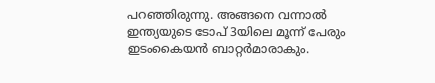പറഞ്ഞിരുന്നു. അങ്ങനെ വന്നാല്‍ ഇന്ത്യയുടെ ടോപ് 3യിലെ മൂന്ന് പേരും ഇടംകൈയന്‍ ബാറ്റര്‍മാരാകും.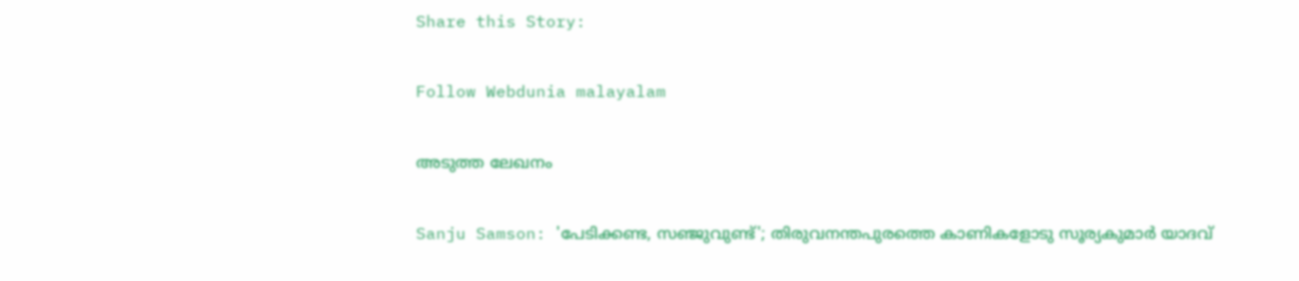Share this Story:

Follow Webdunia malayalam

അടുത്ത ലേഖനം

Sanju Samson: 'പേടിക്കണ്ട, സഞ്ജുവുണ്ട്'; തിരുവനന്തപുരത്തെ കാണികളോടു സൂര്യകുമാര്‍ യാദവ്